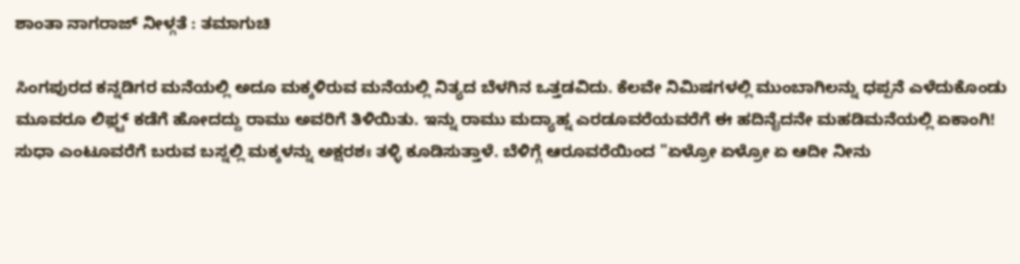ಶಾಂತಾ ನಾಗರಾಜ್ ನೀಳ್ಗತೆ : ತಮಾಗುಚಿ

ಸಿಂಗಪುರದ ಕನ್ನಡಿಗರ ಮನೆಯಲ್ಲಿ ಅದೂ ಮಕ್ಕಳಿರುವ ಮನೆಯಲ್ಲಿ ನಿತ್ಯದ ಬೆಳಗಿನ ಒತ್ತಡವಿದು. ಕೆಲವೇ ನಿಮಿಷಗಳಲ್ಲಿ ಮುಂಬಾಗಿಲನ್ನು ಧಪ್ಪನೆ ಎಳೆದುಕೊಂಡು ಮೂವರೂ ಲಿಫ಼್ಟ್ ಕಡೆಗೆ ಹೋದದ್ದು ರಾಮು ಅವರಿಗೆ ತಿಳಿಯಿತು. ಇನ್ನು ರಾಮು ಮದ್ಯಾಹ್ನ ಎರಡೂವರೆಯವರೆಗೆ ಈ ಹದಿನೈದನೇ ಮಹಡಿಮನೆಯಲ್ಲಿ ಏಕಾಂಗಿ! ಸುಧಾ ಎಂಟೂವರೆಗೆ ಬರುವ ಬಸ್ನಲ್ಲಿ ಮಕ್ಕಳನ್ನು ಅಕ್ಷರಶಃ ತಳ್ಳಿ ಕೂಡಿಸುತ್ತಾಳೆ. ಬೆಳಿಗ್ಗೆ ಆರೂವರೆಯಿಂದ "ಏಳ್ರೋ ಏಳ್ರೋ ಏ ಆದೀ ನೀನು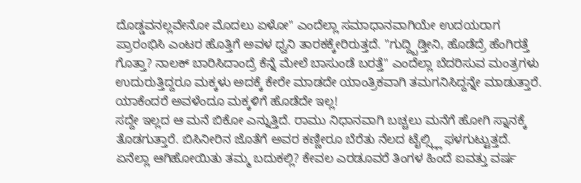ದೊಡ್ಡವನಲ್ಲವೇನೋ ಮೊದಲು ಏಳೋ" ಎಂದೆಲ್ಲಾ ಸಮಾಧಾನವಾಗಿಯೇ ಉದಯರಾಗ ಪ್ರಾರಂಭಿಸಿ ಎಂಟರ ಹೊತ್ತಿಗೆ ಅವಳ ಧ್ವನಿ ತಾರಕಕ್ಕೇರಿರುತ್ತದೆ. "ಗುದ್ದ್ಬಿಡ್ತೀನಿ, ಹೊಡೆದ್ರೆ ಹೆಂಗಿರತ್ತೆ ಗೊತ್ತಾ? ನಾಲಕ್ ಬಾರಿಸಿದಾಂದ್ರೆ ಕೆನ್ನೆ ಮೇಲೆ ಬಾಸುಂಡೆ ಬರತ್ತೆ" ಎಂದೆಲ್ಲಾ ಬೆದರಿಸುವ ಮಂತ್ರಗಳು ಉದುರುತ್ತಿದ್ದರೂ ಮಕ್ಕಳು ಅದಕ್ಕೆ ಕೇರೇ ಮಾಡದೇ ಯಾಂತ್ರಿಕವಾಗಿ ತಮಗನಿಸಿದ್ದನ್ನೇ ಮಾಡುತ್ತಾರೆ. ಯಾಕೆಂದರೆ ಅವಳೆಂದೂ ಮಕ್ಕಳಿಗೆ ಹೊಡೆದೇ ಇಲ್ಲ!
ಸದ್ದೇ ಇಲ್ಲದ ಆ ಮನೆ ಬಿಕೋ ಎನ್ನುತ್ತಿದೆ. ರಾಮು ನಿಧಾನವಾಗಿ ಬಚ್ಚಲು ಮನೆಗೆ ಹೋಗಿ ಸ್ನಾನಕ್ಕೆ ತೊಡಗುತ್ತಾರೆ. ಬಿಸಿನೀರಿನ ಜೊತೆಗೆ ಅವರ ಕಣ್ಣೀರೂ ಬೆರೆತು ನೆಲದ ಟೈಲ್ಸ್ಲ್ಲಿ ಫಳಗುಟ್ಟುತ್ತದೆ. ಏನೆಲ್ಲಾ ಆಗಿಹೋಯಿತು ತಮ್ಮ ಬದುಕಲ್ಲಿ? ಕೇವಲ ಎರಡೂವರೆ ತಿಂಗಳ ಹಿಂದೆ ಐವತ್ತು ವರ್ಷ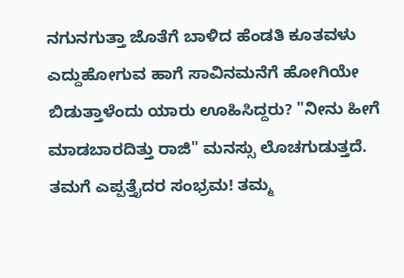ನಗುನಗುತ್ತಾ ಜೊತೆಗೆ ಬಾಳಿದ ಹೆಂಡತಿ ಕೂತವಳು ಎದ್ದುಹೋಗುವ ಹಾಗೆ ಸಾವಿನಮನೆಗೆ ಹೋಗಿಯೇ ಬಿಡುತ್ತಾಳೆಂದು ಯಾರು ಊಹಿಸಿದ್ದರು? "ನೀನು ಹೀಗೆ ಮಾಡಬಾರದಿತ್ತು ರಾಜಿ" ಮನಸ್ಸು ಲೊಚಗುಡುತ್ತದೆ. ತಮಗೆ ಎಪ್ಪತ್ತೈದರ ಸಂಭ್ರಮ! ತಮ್ಮ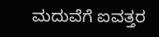ಮದುವೆಗೆ ಐವತ್ತರ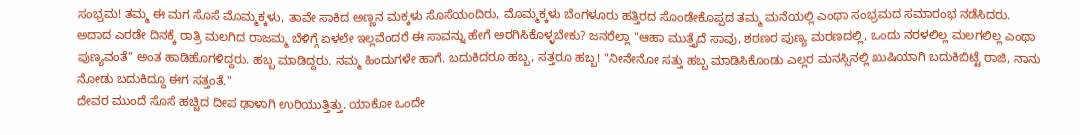ಸಂಭ್ರಮ! ತಮ್ಮ ಈ ಮಗ ಸೊಸೆ ಮೊಮ್ಮಕ್ಕಳು, ತಾವೇ ಸಾಕಿದ ಅಣ್ಣನ ಮಕ್ಕಳು ಸೊಸೆಯಂದಿರು, ಮೊಮ್ಮಕ್ಕಳು ಬೆಂಗಳೂರು ಹತ್ತಿರದ ಸೊಂಡೇಕೊಪ್ಪದ ತಮ್ಮ ಮನೆಯಲ್ಲಿ ಎಂಥಾ ಸಂಭ್ರಮದ ಸಮಾರಂಭ ನಡೆಸಿದರು. ಅದಾದ ಎರಡೇ ದಿನಕ್ಕೆ ರಾತ್ರಿ ಮಲಗಿದ ರಾಜಮ್ಮ ಬೆಳಿಗ್ಗೆ ಏಳಲೇ ಇಲ್ಲವೆಂದರೆ ಈ ಸಾವನ್ನು ಹೇಗೆ ಅರಗಿಸಿಕೊಳ್ಳಬೇಕು? ಜನರೆಲ್ಲಾ "ಆಹಾ ಮುತ್ತೈದೆ ಸಾವು, ಶರಣರ ಪುಣ್ಯ ಮರಣದಲ್ಲಿ, ಒಂದು ನರಳಲಿಲ್ಲ ಮಲಗಲಿಲ್ಲ ಎಂಥಾ ಪುಣ್ಯವಂತೆ" ಅಂತ ಹಾಡಿಹೊಗಳಿದ್ದರು. ಹಬ್ಬ ಮಾಡಿದ್ದರು. ನಮ್ಮ ಹಿಂದುಗಳೇ ಹಾಗೆ. ಬದುಕಿದರೂ ಹಬ್ಬ, ಸತ್ತರೂ ಹಬ್ಬ! "ನೀನೇನೋ ಸತ್ತು ಹಬ್ಬ ಮಾಡಿಸಿಕೊಂಡು ಎಲ್ಲರ ಮನಸ್ಸಿನಲ್ಲಿ ಖುಷಿಯಾಗಿ ಬದುಕಿಬಿಟ್ಟೆ ರಾಜಿ, ನಾನು ನೋಡು ಬದುಕಿದ್ದೂ ಈಗ ಸತ್ತಂತೆ."
ದೇವರ ಮುಂದೆ ಸೊಸೆ ಹಚ್ಚಿದ ದೀಪ ಢಾಳಾಗಿ ಉರಿಯುತ್ತಿತ್ತು. ಯಾಕೋ ಒಂದೇ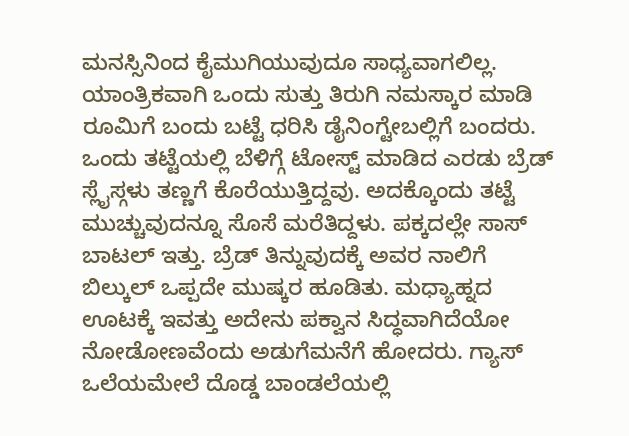ಮನಸ್ಸಿನಿಂದ ಕೈಮುಗಿಯುವುದೂ ಸಾಧ್ಯವಾಗಲಿಲ್ಲ. ಯಾಂತ್ರಿಕವಾಗಿ ಒಂದು ಸುತ್ತು ತಿರುಗಿ ನಮಸ್ಕಾರ ಮಾಡಿ ರೂಮಿಗೆ ಬಂದು ಬಟ್ಟೆ ಧರಿಸಿ ಡೈನಿಂಗ್ಟೇಬಲ್ಲಿಗೆ ಬಂದರು. ಒಂದು ತಟ್ಟೆಯಲ್ಲಿ ಬೆಳಿಗ್ಗೆ ಟೋಸ್ಟ್ ಮಾಡಿದ ಎರಡು ಬ್ರೆಡ್ ಸ್ಲೈಸ್ಗಳು ತಣ್ಣಗೆ ಕೊರೆಯುತ್ತಿದ್ದವು. ಅದಕ್ಕೊಂದು ತಟ್ಟೆ ಮುಚ್ಚುವುದನ್ನೂ ಸೊಸೆ ಮರೆತಿದ್ದಳು. ಪಕ್ಕದಲ್ಲೇ ಸಾಸ್ ಬಾಟಲ್ ಇತ್ತು. ಬ್ರೆಡ್ ತಿನ್ನುವುದಕ್ಕೆ ಅವರ ನಾಲಿಗೆ ಬಿಲ್ಕುಲ್ ಒಪ್ಪದೇ ಮುಷ್ಕರ ಹೂಡಿತು. ಮಧ್ಯಾಹ್ನದ ಊಟಕ್ಕೆ ಇವತ್ತು ಅದೇನು ಪಕ್ವಾನ ಸಿದ್ಧವಾಗಿದೆಯೋ ನೋಡೋಣವೆಂದು ಅಡುಗೆಮನೆಗೆ ಹೋದರು. ಗ್ಯಾಸ್ ಒಲೆಯಮೇಲೆ ದೊಡ್ಡ ಬಾಂಡಲೆಯಲ್ಲಿ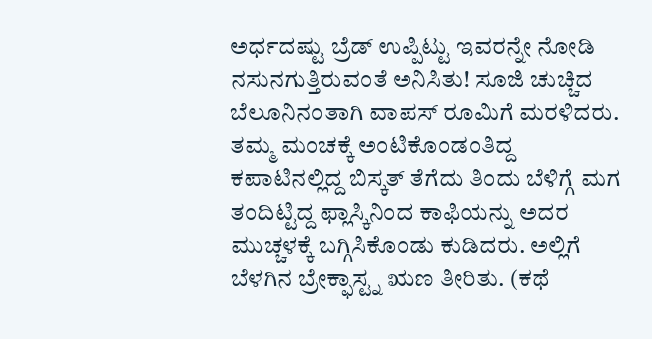ಅರ್ಧದಷ್ಟು ಬ್ರೆಡ್ ಉಪ್ಪಿಟ್ಟು ಇವರನ್ನೇ ನೋಡಿ ನಸುನಗುತ್ತಿರುವಂತೆ ಅನಿಸಿತು! ಸೂಜಿ ಚುಚ್ಚಿದ ಬೆಲೂನಿನಂತಾಗಿ ವಾಪಸ್ ರೂಮಿಗೆ ಮರಳಿದರು. ತಮ್ಮ ಮಂಚಕ್ಕೆ ಅಂಟಿಕೊಂಡಂತಿದ್ದ ಕಪಾಟಿನಲ್ಲಿದ್ದ ಬಿಸ್ಕತ್ ತೆಗೆದು ತಿಂದು ಬೆಳಿಗ್ಗೆ ಮಗ ತಂದಿಟ್ಟಿದ್ದ ಫ್ಲಾಸ್ಕಿನಿಂದ ಕಾಫಿಯನ್ನು ಅದರ ಮುಚ್ಚಳಕ್ಕೆ ಬಗ್ಗಿಸಿಕೊಂಡು ಕುಡಿದರು. ಅಲ್ಲಿಗೆ ಬೆಳಗಿನ ಬ್ರೇಕ್ಫಾಸ್ಟ್ನ ಋಣ ತೀರಿತು. (ಕಥೆ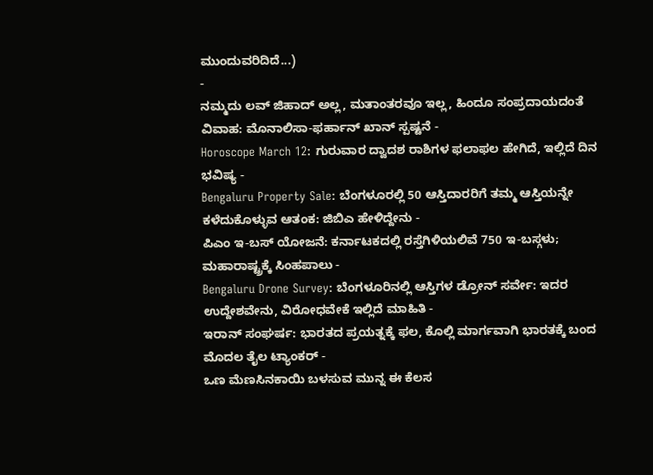ಮುಂದುವರಿದಿದೆ...)
-
ನಮ್ಮದು ಲವ್ ಜಿಹಾದ್ ಅಲ್ಲ, ಮತಾಂತರವೂ ಇಲ್ಲ, ಹಿಂದೂ ಸಂಪ್ರದಾಯದಂತೆ ವಿವಾಹ: ಮೊನಾಲಿಸಾ-ಫರ್ಹಾನ್ ಖಾನ್ ಸ್ಪಷ್ಟನೆ -
Horoscope March 12: ಗುರುವಾರ ದ್ವಾದಶ ರಾಶಿಗಳ ಫಲಾಫಲ ಹೇಗಿದೆ, ಇಲ್ಲಿದೆ ದಿನ ಭವಿಷ್ಯ -
Bengaluru Property Sale: ಬೆಂಗಳೂರಲ್ಲಿ 50 ಆಸ್ತಿದಾರರಿಗೆ ತಮ್ಮ ಆಸ್ತಿಯನ್ನೇ ಕಳೆದುಕೊಳ್ಳುವ ಆತಂಕ: ಜಿಬಿಎ ಹೇಳಿದ್ದೇನು -
ಪಿಎಂ ಇ-ಬಸ್ ಯೋಜನೆ: ಕರ್ನಾಟಕದಲ್ಲಿ ರಸ್ತೆಗಿಳಿಯಲಿವೆ 750 ಇ-ಬಸ್ಗಳು; ಮಹಾರಾಷ್ಟ್ರಕ್ಕೆ ಸಿಂಹಪಾಲು -
Bengaluru Drone Survey: ಬೆಂಗಳೂರಿನಲ್ಲಿ ಆಸ್ತಿಗಳ ಡ್ರೋನ್ ಸರ್ವೇ: ಇದರ ಉದ್ದೇಶವೇನು, ವಿರೋಧವೇಕೆ ಇಲ್ಲಿದೆ ಮಾಹಿತಿ -
ಇರಾನ್ ಸಂಘರ್ಷ: ಭಾರತದ ಪ್ರಯತ್ನಕ್ಕೆ ಫಲ, ಕೊಲ್ಲಿ ಮಾರ್ಗವಾಗಿ ಭಾರತಕ್ಕೆ ಬಂದ ಮೊದಲ ತೈಲ ಟ್ಯಾಂಕರ್ -
ಒಣ ಮೆಣಸಿನಕಾಯಿ ಬಳಸುವ ಮುನ್ನ ಈ ಕೆಲಸ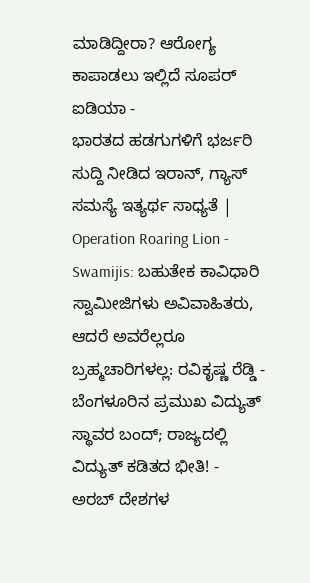ಮಾಡಿದ್ದೀರಾ? ಆರೋಗ್ಯ ಕಾಪಾಡಲು ಇಲ್ಲಿದೆ ಸೂಪರ್ ಐಡಿಯಾ -
ಭಾರತದ ಹಡಗುಗಳಿಗೆ ಭರ್ಜರಿ ಸುದ್ದಿ ನೀಡಿದ ಇರಾನ್, ಗ್ಯಾಸ್ ಸಮಸ್ಯೆ ಇತ್ಯರ್ಥ ಸಾಧ್ಯತೆ | Operation Roaring Lion -
Swamijis: ಬಹುತೇಕ ಕಾವಿಧಾರಿ ಸ್ವಾಮೀಜಿಗಳು ಅವಿವಾಹಿತರು, ಆದರೆ ಅವರೆಲ್ಲರೂ ಬ್ರಹ್ಮಚಾರಿಗಳಲ್ಲ: ರವಿಕೃಷ್ಣ ರೆಡ್ಡಿ -
ಬೆಂಗಳೂರಿನ ಪ್ರಮುಖ ವಿದ್ಯುತ್ ಸ್ಥಾವರ ಬಂದ್; ರಾಜ್ಯದಲ್ಲಿ ವಿದ್ಯುತ್ ಕಡಿತದ ಭೀತಿ! -
ಅರಬ್ ದೇಶಗಳ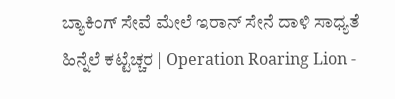ಬ್ಯಾಕಿಂಗ್ ಸೇವೆ ಮೇಲೆ ಇರಾನ್ ಸೇನೆ ದಾಳಿ ಸಾಧ್ಯತೆ ಹಿನ್ನೆಲೆ ಕಟ್ಟೆಚ್ಚರ | Operation Roaring Lion -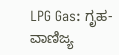LPG Gas: ಗೃಹ-ವಾಣಿಜ್ಯ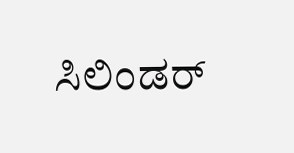ಸಿಲಿಂಡರ್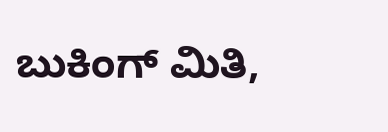ಬುಕಿಂಗ್ ಮಿತಿ,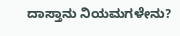ದಾಸ್ತಾನು ನಿಯಮಗಳೇನು?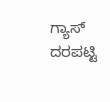ಗ್ಯಾಸ್ ದರಪಟ್ಟಿ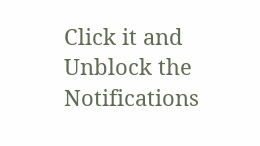Click it and Unblock the Notifications